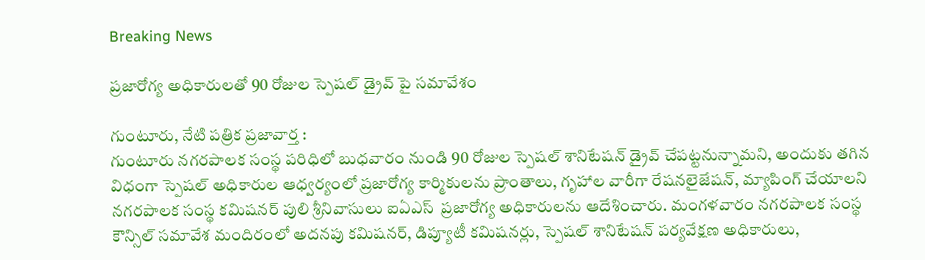Breaking News

ప్రజారోగ్య అధికారులతో 90 రోజుల స్పెషల్ డ్రైవ్ పై సమావేశం

గుంటూరు, నేటి పత్రిక ప్రజావార్త :
గుంటూరు నగరపాలక సంస్థ పరిధిలో బుధవారం నుండి 90 రోజుల స్పెషల్ శానిటేషన్ డ్రైవ్ చేపట్టనున్నామని, అందుకు తగిన విధంగా స్పెషల్ అధికారుల ఆధ్వర్యంలో ప్రజారోగ్య కార్మికులను ప్రాంతాలు, గృహాల వారీగా రేషనలైజేషన్, మ్యాపింగ్ చేయాలని నగరపాలక సంస్థ కమిషనర్ పులి శ్రీనివాసులు ఐఏఎస్  ప్రజారోగ్య అధికారులను ఆదేశించారు. మంగళవారం నగరపాలక సంస్థ కౌన్సిల్ సమావేశ మందిరంలో అదనపు కమిషనర్, డిప్యూటీ కమిషనర్లు, స్పెషల్ శానిటేషన్ పర్యవేక్షణ అధికారులు,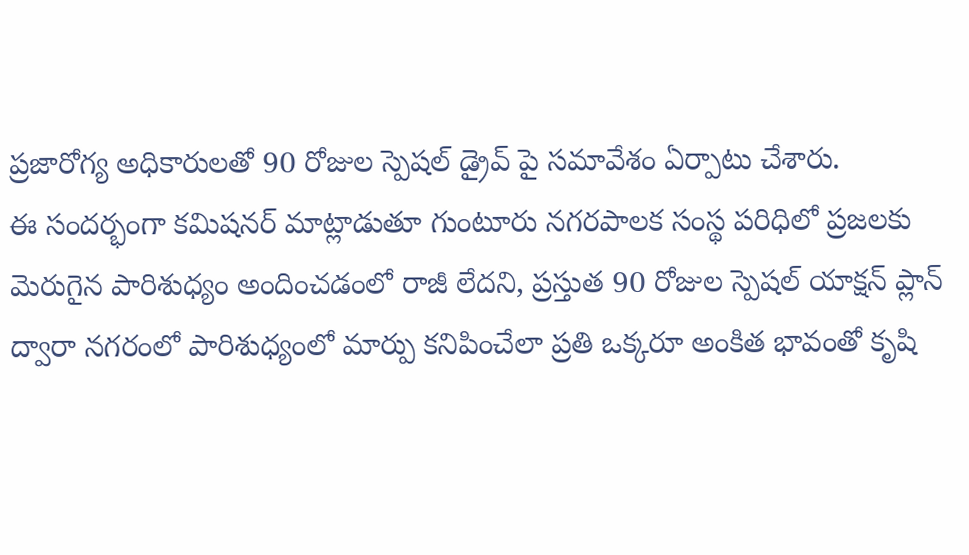ప్రజారోగ్య అధికారులతో 90 రోజుల స్పెషల్ డ్రైవ్ పై సమావేశం ఏర్పాటు చేశారు.
ఈ సందర్భంగా కమిషనర్ మాట్లాడుతూ గుంటూరు నగరపాలక సంస్థ పరిధిలో ప్రజలకు మెరుగైన పారిశుధ్యం అందించడంలో రాజీ లేదని, ప్రస్తుత 90 రోజుల స్పెషల్ యాక్షన్ ప్లాన్ ద్వారా నగరంలో పారిశుధ్యంలో మార్పు కనిపించేలా ప్రతి ఒక్కరూ అంకిత భావంతో కృషి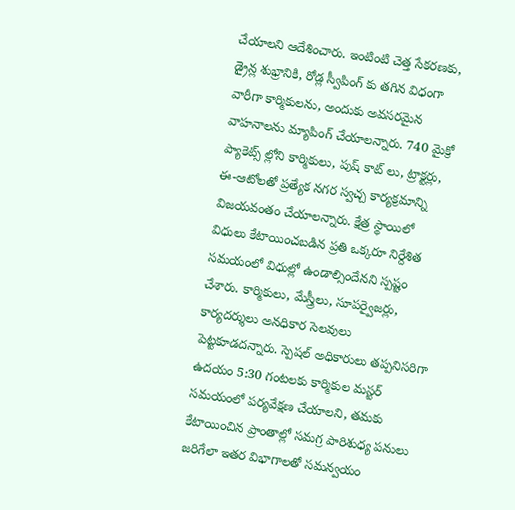చేయాలని ఆదేశించారు. ఇంటింటి చెత్త సేకరణకు, డ్రైన్ల శుభ్రానికి, రోడ్ల స్వీపింగ్ కు తగిన విధంగా వారీగా కార్మికులను, అందుకు అవసరమైన వాహనాలను మ్యాపింగ్ చేయాలన్నారు. 740 మైక్రో ప్యాకెట్స్ ల్లోని కార్మికులు, పుష్ కాట్ లు, ట్రాక్టర్లు, ఈ-ఆటోలతో ప్రత్యేక నగర స్వచ్చ కార్యక్రమాన్ని విజయవంతం చేయాలన్నారు. క్షేత్ర స్థాయిలో విధులు కేటాయించబడిన ప్రతి ఒక్కరూ నిర్దేశిత సమయంలో విధుల్లో ఉండాల్సిందేనని స్పష్టం చేశారు. కార్మికులు, మేస్త్రీలు, సూపర్వైజర్లు, కార్యదర్శులు అనధికార సెలవులు పెట్టకూడదన్నారు. స్పెషల్ అధికారులు తప్పనిసరిగా ఉదయం 5:30 గంటలకు కార్మికుల మస్టర్ సమయంలో పర్యవేక్షణ చేయాలని, తమకు కేటాయించిన ప్రాంతాల్లో సమగ్ర పారిశుధ్య పనులు జరిగేలా ఇతర విభాగాలతో సమన్వయం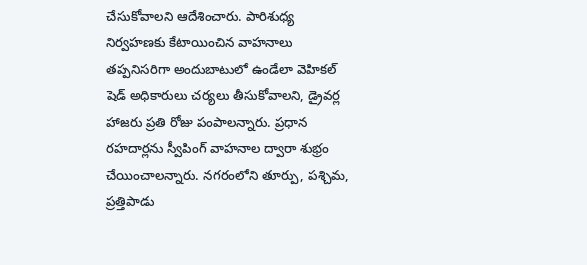చేసుకోవాలని ఆదేశించారు. పారిశుధ్య నిర్వహణకు కేటాయించిన వాహనాలు తప్పనిసరిగా అందుబాటులో ఉండేలా వెహికల్ షెడ్ అధికారులు చర్యలు తీసుకోవాలని, డ్రైవర్ల హాజరు ప్రతి రోజు పంపాలన్నారు. ప్రధాన రహదార్లను స్వీపింగ్ వాహనాల ద్వారా శుభ్రం చేయించాలన్నారు. నగరంలోని తూర్పు, పశ్చిమ, ప్రత్తిపాడు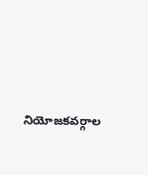నియోజకవర్గాల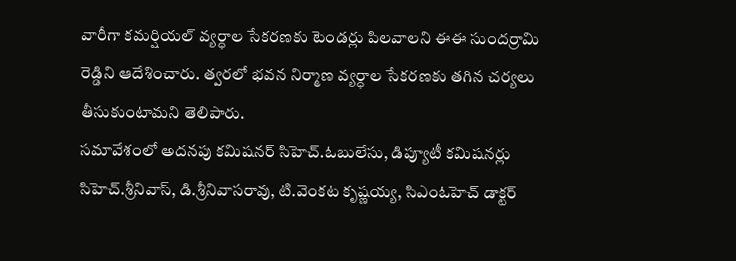వారీగా కమర్షియల్ వ్యర్ధాల సేకరణకు టెండర్లు పిలవాలని ఈఈ సుందర్రామి రెడ్డిని ఆదేశించారు. త్వరలో భవన నిర్మాణ వ్యర్ధాల సేకరణకు తగిన చర్యలు తీసుకుంటామని తెలిపారు.
సమావేశంలో అదనపు కమిషనర్ సిహెచ్.ఓబులేసు, డిప్యూటీ కమిషనర్లు సిహెచ్.శ్రీనివాస్, డి.శ్రీనివాసరావు, టి.వెంకట కృష్ణయ్య, సిఎంఓహెచ్ డాక్టర్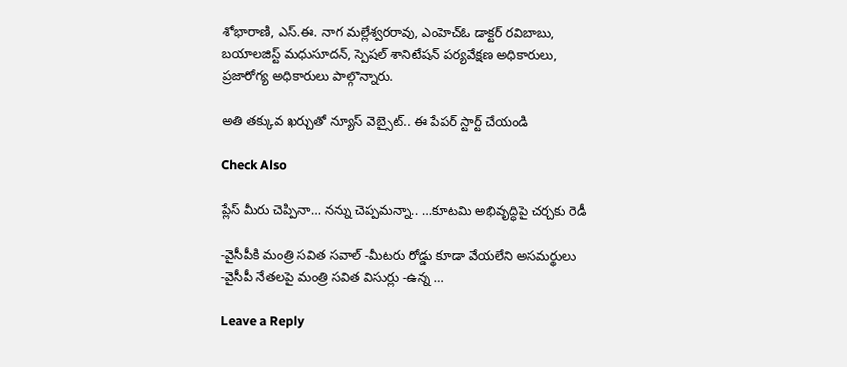శోభారాణి, ఎస్.ఈ. నాగ మల్లేశ్వరరావు, ఎంహెచ్ఓ డాక్టర్ రవిబాబు, బయాలజిస్ట్ మధుసూదన్, స్పెషల్ శానిటేషన్ పర్యవేక్షణ అధికారులు, ప్రజారోగ్య అధికారులు పాల్గొన్నారు.

అతి తక్కువ ఖర్చుతో న్యూస్ వెబ్సైట్.. ఈ పేపర్ స్టార్ట్ చేయండి

Check Also

ప్లేస్ మీరు చెప్పినా… నన్ను చెప్పమన్నా.. …కూటమి అభివృద్ధిపై చర్చకు రెడీ

-వైసీపీకి మంత్రి సవిత సవాల్ -మీటరు రోడ్డు కూడా వేయలేని అసమర్థులు -వైసీపీ నేతలపై మంత్రి సవిత విసుర్లు -ఉన్న …

Leave a Reply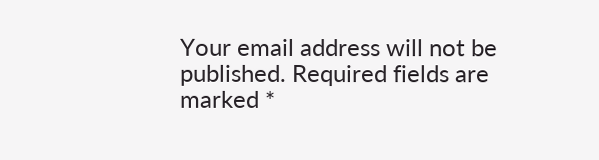Your email address will not be published. Required fields are marked *